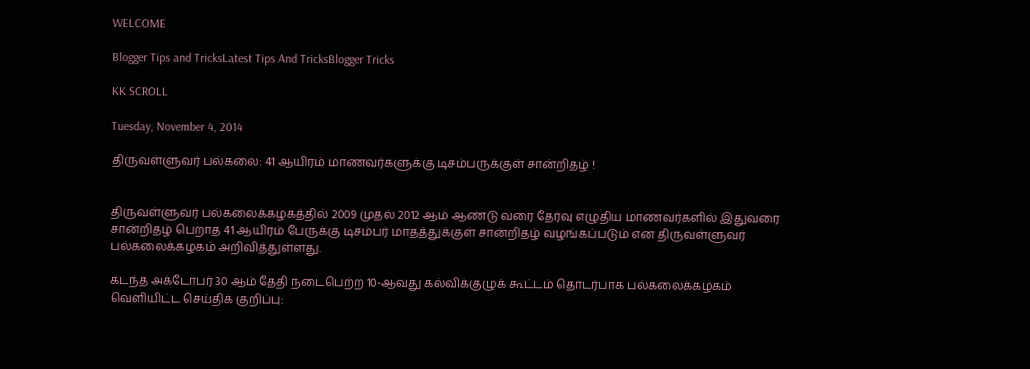WELCOME

Blogger Tips and TricksLatest Tips And TricksBlogger Tricks

KK SCROLL

Tuesday, November 4, 2014

திருவள்ளுவர் பல்கலை: 41 ஆயிரம் மாணவர்களுக்கு டிசம்பருக்குள் சான்றிதழ் !


திருவள்ளுவர் பல்கலைக்கழகத்தில் 2009 முதல் 2012 ஆம் ஆண்டு வரை தேர்வு எழுதிய மாணவர்களில் இதுவரை சான்றிதழ் பெறாத 41 ஆயிரம் பேருக்கு டிசம்பர் மாதத்துக்குள் சான்றிதழ் வழங்கப்படும் என திருவள்ளுவர் பல்கலைக்கழகம் அறிவித்துள்ளது.

கடந்த அக்டோபர் 30 ஆம் தேதி நடைபெற்ற 10-ஆவது கல்விக்குழுக் கூட்டம் தொடர்பாக பல்கலைக்கழகம் வெளியிட்ட செய்திக் குறிப்பு: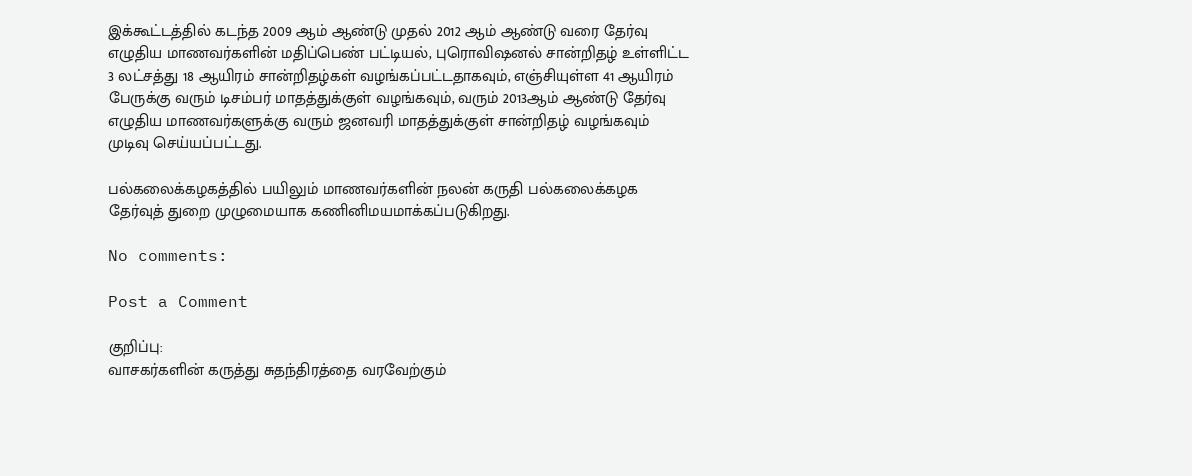இக்கூட்டத்தில் கடந்த 2009 ஆம் ஆண்டு முதல் 2012 ஆம் ஆண்டு வரை தேர்வு எழுதிய மாணவர்களின் மதிப்பெண் பட்டியல், புரொவிஷனல் சான்றிதழ் உள்ளிட்ட 3 லட்சத்து 18 ஆயிரம் சான்றிதழ்கள் வழங்கப்பட்டதாகவும், எஞ்சியுள்ள 41 ஆயிரம் பேருக்கு வரும் டிசம்பர் மாதத்துக்குள் வழங்கவும், வரும் 2013ஆம் ஆண்டு தேர்வு எழுதிய மாணவர்களுக்கு வரும் ஜனவரி மாதத்துக்குள் சான்றிதழ் வழங்கவும் முடிவு செய்யப்பட்டது.

பல்கலைக்கழகத்தில் பயிலும் மாணவர்களின் நலன் கருதி பல்கலைக்கழக தேர்வுத் துறை முழுமையாக கணினிமயமாக்கப்படுகிறது.

No comments:

Post a Comment

குறிப்பு:
வாசகர்களின் கருத்து சுதந்திரத்தை வரவேற்கும்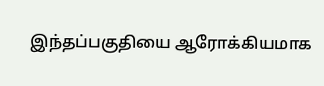இந்தப்பகுதியை ஆரோக்கியமாக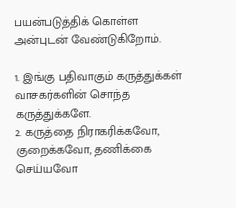பயன்படுத்திக் கொள்ள அன்புடன் வேண்டுகிறோம்.

1. இங்கு பதிவாகும் கருத்துக்கள் வாசகர்களின் சொந்த கருத்துக்களே.
2. கருத்தை நிராகரிக்கவோ, குறைக்கவோ, தணிக்கை செய்யவோ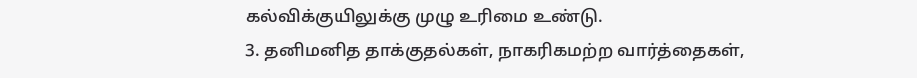கல்விக்குயிலுக்கு முழு உரிமை உண்டு.
3. தனிமனித தாக்குதல்கள், நாகரிகமற்ற வார்த்தைகள்,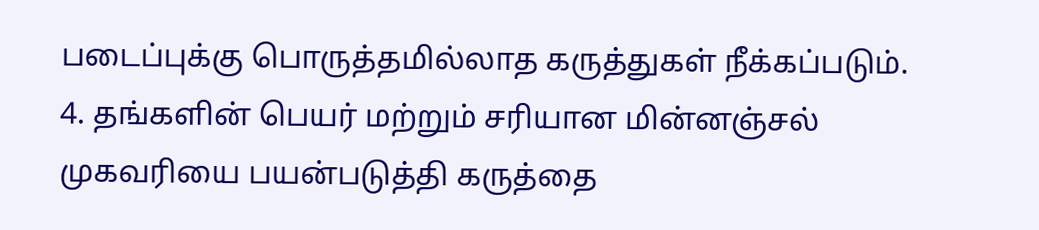படைப்புக்கு பொருத்தமில்லாத கருத்துகள் நீக்கப்படும்.
4. தங்களின் பெயர் மற்றும் சரியான மின்னஞ்சல் முகவரியை பயன்படுத்தி கருத்தை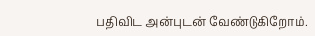பதிவிட அன்புடன் வேண்டுகிறோம்.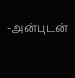-அன்புடன்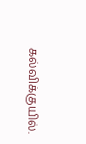கல்விக்குயில்.